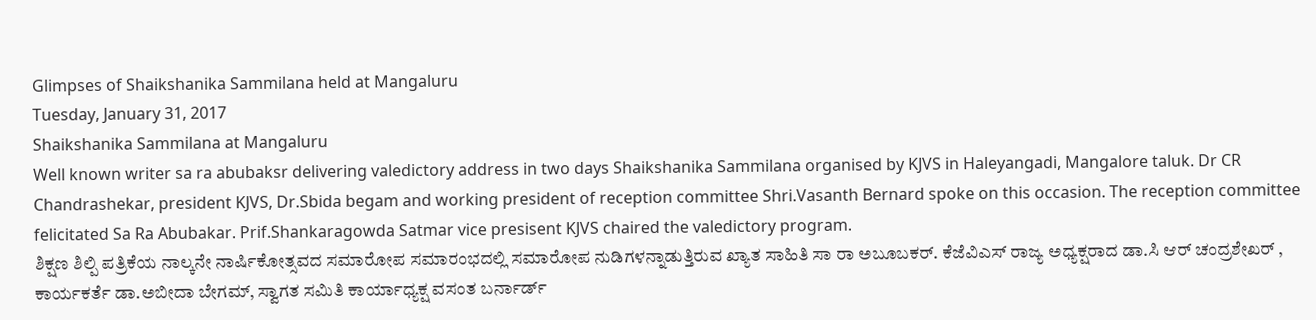Glimpses of Shaikshanika Sammilana held at Mangaluru
Tuesday, January 31, 2017
Shaikshanika Sammilana at Mangaluru
Well known writer sa ra abubaksr delivering valedictory address in two days Shaikshanika Sammilana organised by KJVS in Haleyangadi, Mangalore taluk. Dr CR Chandrashekar, president KJVS, Dr.Sbida begam and working president of reception committee Shri.Vasanth Bernard spoke on this occasion. The reception committee felicitated Sa Ra Abubakar. Prif.Shankaragowda Satmar vice presisent KJVS chaired the valedictory program.
ಶಿಕ್ಷಣ ಶಿಲ್ಪಿ ಪತ್ರಿಕೆಯ ನಾಲ್ಕನೇ ನಾರ್ಷಿಕೋತ್ಸವದ ಸಮಾರೋಪ ಸಮಾರಂಭದಲ್ಲಿ ಸಮಾರೋಪ ನುಡಿಗಳನ್ನಾಡುತ್ತಿರುವ ಖ್ಯಾತ ಸಾಹಿತಿ ಸಾ ರಾ ಅಬೂಬಕರ್. ಕೆಜೆವಿಎಸ್ ರಾಜ್ಯ ಅಧ್ಯಕ್ಷರಾದ ಡಾ.ಸಿ ಆರ್ ಚಂದ್ರಶೇಖರ್ , ಕಾರ್ಯಕರ್ತೆ ಡಾ.ಅಬೀದಾ ಬೇಗಮ್, ಸ್ವಾಗತ ಸಮಿತಿ ಕಾರ್ಯಾಧ್ಯಕ್ಷ ವಸಂತ ಬರ್ನಾರ್ಡ್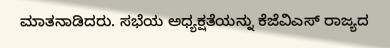ಮಾತನಾಡಿದರು. ಸಭೆಯ ಅಧ್ಯಕ್ಷತೆಯನ್ನು ಕೆಜೆವಿಎಸ್ ರಾಜ್ಯದ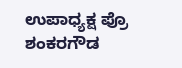ಉಪಾಧ್ಯಕ್ಷ ಪ್ರೊ ಶಂಕರಗೌಡ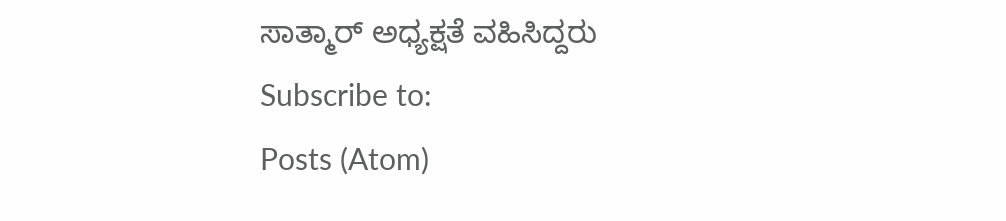ಸಾತ್ಮಾರ್ ಅಧ್ಯಕ್ಷತೆ ವಹಿಸಿದ್ದರು
Subscribe to:
Posts (Atom)